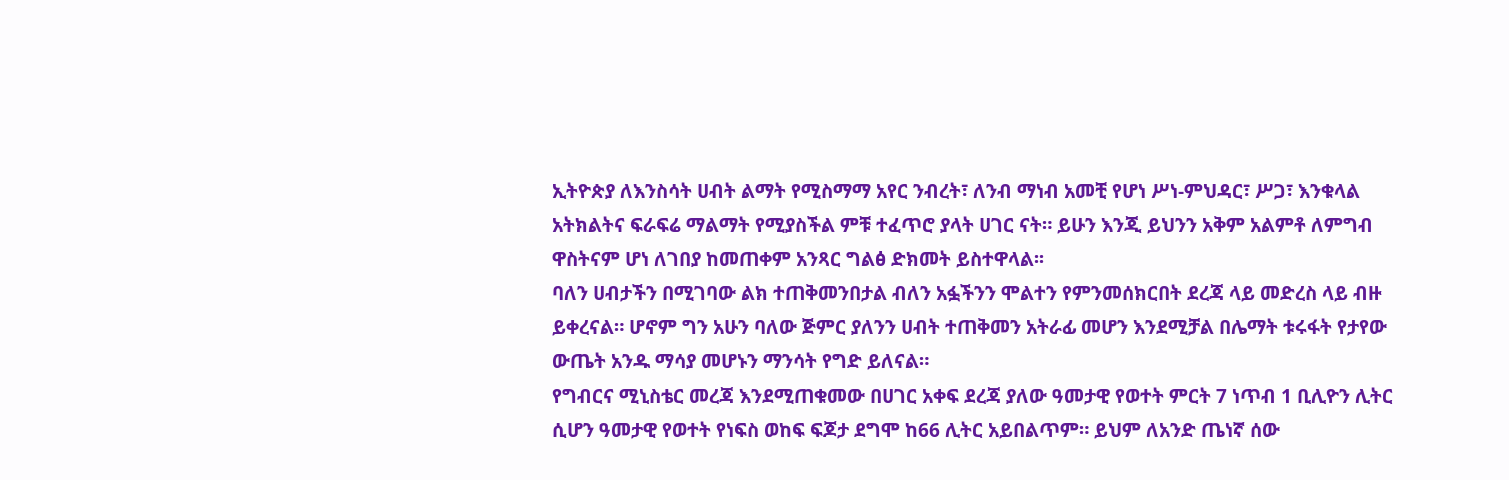ኢትዮጵያ ለእንስሳት ሀብት ልማት የሚስማማ አየር ንብረት፣ ለንብ ማነብ አመቺ የሆነ ሥነ-ምህዳር፣ ሥጋ፣ እንቁላል አትክልትና ፍራፍሬ ማልማት የሚያስችል ምቹ ተፈጥሮ ያላት ሀገር ናት። ይሁን እንጂ ይህንን አቅም አልምቶ ለምግብ ዋስትናም ሆነ ለገበያ ከመጠቀም አንጻር ግልፅ ድክመት ይስተዋላል፡፡
ባለን ሀብታችን በሚገባው ልክ ተጠቅመንበታል ብለን አፏችንን ሞልተን የምንመሰክርበት ደረጃ ላይ መድረስ ላይ ብዙ ይቀረናል። ሆኖም ግን አሁን ባለው ጅምር ያለንን ሀብት ተጠቅመን አትራፊ መሆን እንደሚቻል በሌማት ቱሩፋት የታየው ውጤት አንዱ ማሳያ መሆኑን ማንሳት የግድ ይለናል።
የግብርና ሚኒስቴር መረጃ እንደሚጠቁመው በሀገር አቀፍ ደረጃ ያለው ዓመታዊ የወተት ምርት 7 ነጥብ 1 ቢሊዮን ሊትር ሲሆን ዓመታዊ የወተት የነፍስ ወከፍ ፍጆታ ደግሞ ከ66 ሊትር አይበልጥም። ይህም ለአንድ ጤነኛ ሰው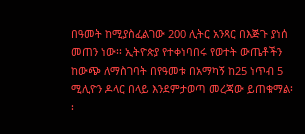በዓመት ከሚያስፈልገው 200 ሊትር አንጻር በእጅጉ ያነሰ መጠን ነው፡፡ ኢትዮጵያ የተቀነባበሩ የወተት ውጤቶችን ከውጭ ለማስገባት በየዓመቱ በአማካኝ ከ25 ነጥብ 5 ሚሊዮን ዶላር በላይ እንደምታወጣ መረጃው ይጠቁማል፡፡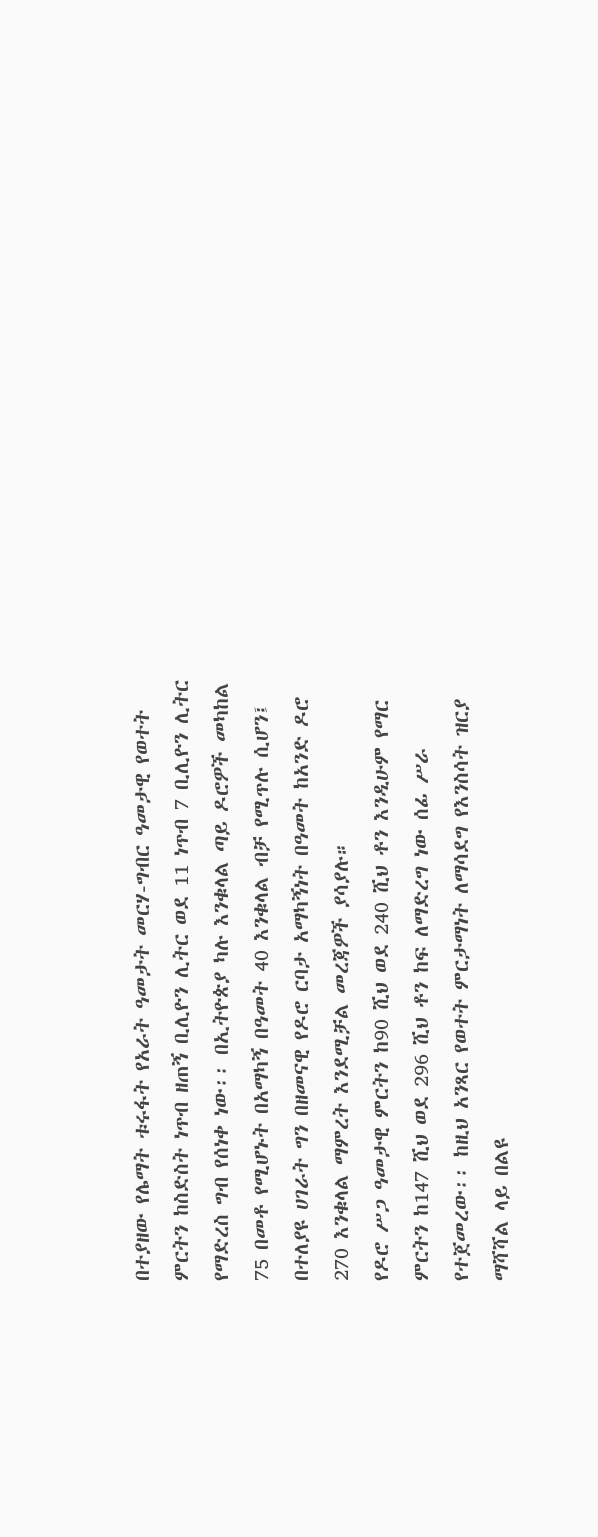በተያዘው የሌማት ቱሩፋት የአራት ዓመታት መርሃ-ግብር ዓመታዊ የወተት ምርትን ከስድስት ነጥብ ዘጠኝ ቢሊዮን ሊትር ወደ 11 ነጥብ 7 ቢሊዮን ሊትር የማድረስ ግብ የሰነቀ ነው፡፡ በኢትዮጵያ ካሉ እንቁላል ጣይ ዶሮዎች መካከል 75 በመቶ የሚሆኑት በአማካኝ በዓመት 40 እንቁላል ብቻ የሚጥሉ ሲሆን፤ በተለያዩ ሀገራት ግን በዘመናዊ የዶሮ ርባታ አማካኝነት በዓመት ከአንድ ዶሮ 270 እንቁላል ማምረት እንደሚቻል መረጃዎች ያሳያሉ።
የዶሮ ሥጋ ዓመታዊ ምርትን ከ90 ሺህ ወደ 240 ሺህ ቶን እንዲሁም የማር ምርትን ከ147 ሺህ ወደ 296 ሺህ ቶን ከፍ ለማድረግ ነው ሰፊ ሥራ የተጀመረው፡፡ ከዚህ አንጻር የወተት ምርታማነት ለማሳደግ የእንስሳት ዝርያ ማሻሻል ላይ በልዩ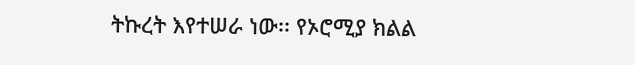ትኩረት እየተሠራ ነው፡፡ የኦሮሚያ ክልል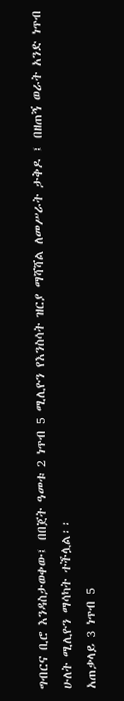ግብርና ቢሮ እንዳስታወቀው፤ በበጀት ዓመቱ 2 ነጥብ 5 ሚሊዮን የእንስሳት ዝርያ ማሻሻል ለመሥራት ታቅዶ ፤ በዘጠኝ ወራት አንድ ነጥብ ሁለት ሚሊዮን ማሳካት ተችሏል፡፡
አጠቃላይ 3 ነጥብ 5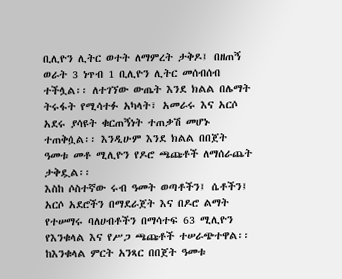ቢሊዮን ሊትር ወተት ለማምረት ታቅዶ፤ በዘጠኝ ወራት 3 ነጥብ 1 ቢሊዮን ሊትር መሰብሰብ ተችሏል፡፡ ለተገኘው ውጤት እንደ ክልል በሌማት ትሩፋት የሚሳተፉ አካላት፣ አመራሩ እና አርሶ አደሩ ያሳዩት ቁርጠኝነት ተጠቃሽ መሆኑ ተጠቅሷል፡፡ እንዲሁም እንደ ክልል በበጀት ዓመቱ መቶ ሚሊዮን የዶሮ ጫጩቶች ለማሰራጨት ታቅዷል፡፡
እስከ ሶስተኛው ሩብ ዓመት ወጣቶችን፤ ሴቶችን፤ አርሶ አደሮችን በማደራጀት እና በዶሮ ልማት የተሠማሩ ባለሀብቶችን በማሳተፍ 63 ሚሊዮን የእንቁላል እና የሥጋ ጫጩቶች ተሠራጭተዋል፡፡ ከእንቁላል ምርት አንጻር በበጀት ዓመቱ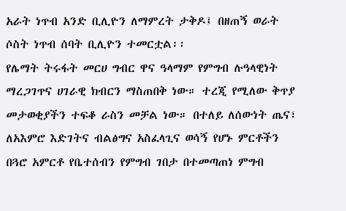አራት ነጥብ አንድ ቢሊዮን ለማምረት ታቅዶ፤ በዘጠኝ ወራት ሶስት ነጥብ ሰባት ቢሊዮን ተመርቷል፡፡
የሌማት ትሩፋት መርሀ ግብር ዋና ዓላማም የምግብ ሉዓላዊነት ማረጋገጥና ሀገራዊ ክብርን ማስጠበቅ ነው። ተረጂ የሚለው ቅጥያ መታወቂያችን ተፍቆ ራስን መቻል ነው። በተለይ ለሰውነት ጤና፣ ለአእምሮ እድገትና ብልፅግና አስፈላጊና ወሳኝ የሆኑ ምርቶችን በጓሮ አምርቶ የቤተሰብን የምግብ ገበታ በተመጣጠነ ምግብ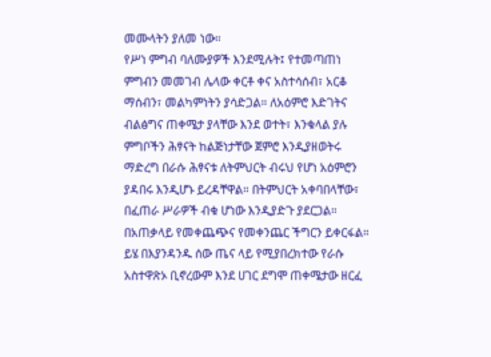መሙላትን ያለመ ነው።
የሥነ ምግብ ባለሙያዎች እንደሚሉት፤ የተመጣጠነ ምግብን መመገብ ሌላው ቀርቶ ቀና አስተሳሰብ፣ አርቆ ማሰብን፣ መልካምነትን ያሳድጋል። ለአዕምሮ እድገትና ብልፅግና ጠቀሜታ ያላቸው እንደ ወተት፣ እንቁላል ያሉ ምግቦችን ሕፃናት ከልጅነታቸው ጀምሮ እንዲያዘወትሩ ማድረግ በራሱ ሕፃናቱ ለትምህርት ብሩህ የሆነ አዕምሮን ያዳበሩ እንዲሆኑ ይረዳቸዋል። በትምህርት አቀባበላቸው፣ በፈጠራ ሥራዎች ብቁ ሆነው እንዲያድጉ ያደርጋል። በአጠቃላይ የመቀጨጭና የመቀንጨር ችግርን ይቀርፋል።
ይሄ በእያንዳንዱ ሰው ጤና ላይ የሚያበረክተው የራሱ አስተዋጽኦ ቢኖረውም እንደ ሀገር ደግሞ ጠቀሜታው ዘርፈ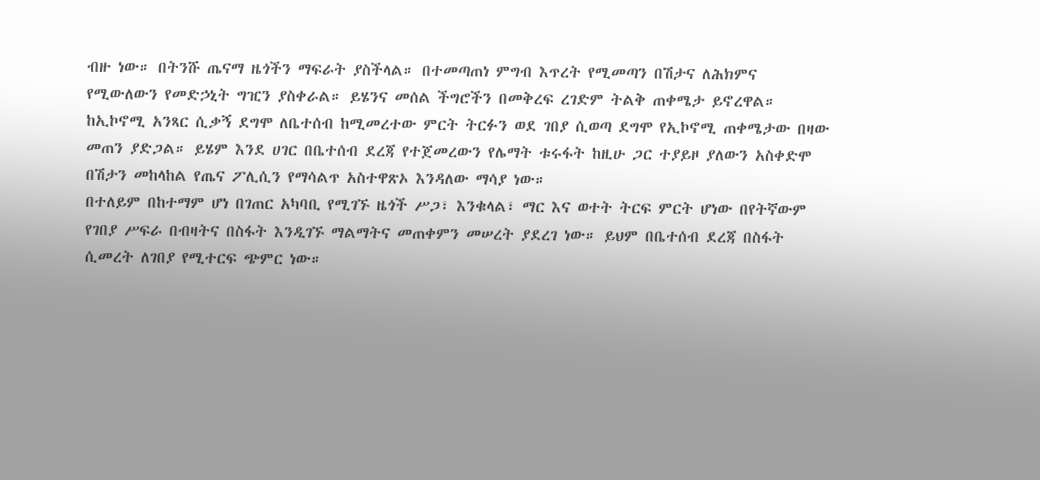ብዙ ነው። በትንሹ ጤናማ ዜጎችን ማፍራት ያስችላል። በተመጣጠነ ምግብ እጥረት የሚመጣን በሽታና ለሕክምና የሚውለውን የመድኃኒት ግዢን ያስቀራል። ይሄንና መሰል ችግሮችን በመቅረፍ ረገድም ትልቅ ጠቀሜታ ይኖረዋል።
ከኢኮኖሚ አንጻር ሲቃኝ ደግሞ ለቤተሰብ ከሚመረተው ምርት ትርፉን ወደ ገበያ ሲወጣ ደግሞ የኢኮኖሚ ጠቀሜታው በዛው መጠን ያድጋል። ይሄም እንደ ሀገር በቤተሰብ ደረጃ የተጀመረውን የሌማት ቱሩፋት ከዚሁ ጋር ተያይዞ ያለውን አስቀድሞ በሽታን መከላከል የጤና ፖሊሲን የማሳልጥ አስተዋጽኦ እንዳለው ማሳያ ነው።
በተለይም በከተማም ሆነ በገጠር አካባቢ የሚገኙ ዜጎች ሥጋ፣ እንቁላል፣ ማር እና ወተት ትርፍ ምርት ሆነው በየትኛውም የገበያ ሥፍራ በብዛትና በስፋት እንዲገኙ ማልማትና መጠቀምን መሠረት ያደረገ ነው። ይህም በቤተሰብ ደረጃ በስፋት ሲመረት ለገበያ የሚተርፍ ጭምር ነው።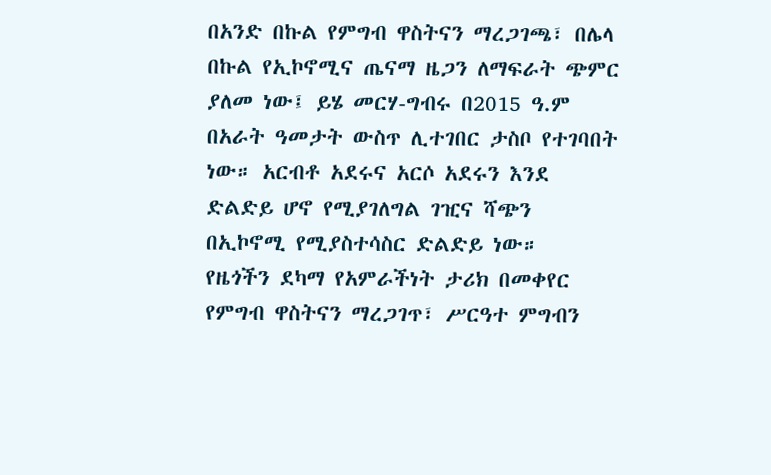በአንድ በኩል የምግብ ዋስትናን ማረጋገጫ፣ በሌላ በኩል የኢኮኖሚና ጤናማ ዜጋን ለማፍራት ጭምር ያለመ ነው፤ ይሄ መርሃ-ግብሩ በ2015 ዓ.ም በአራት ዓመታት ውስጥ ሊተገበር ታስቦ የተገባበት ነው። አርብቶ አደሩና አርሶ አደሩን እንደ ድልድይ ሆኖ የሚያገለግል ገዢና ሻጭን በኢኮኖሚ የሚያስተሳስር ድልድይ ነው።
የዜጎችን ደካማ የአምራችነት ታሪክ በመቀየር የምግብ ዋስትናን ማረጋገጥ፣ ሥርዓተ ምግብን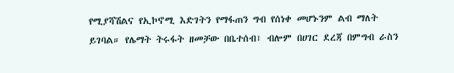የሚያሻሽልና የኢኮኖሚ እድገትን የማፋጠን ግብ የሰነቀ መሆኑንም ልብ ማለት ይገባል። የሌማት ትሩፋት ዘመቻው በቤተሰብ፣ ብሎም በሀገር ደረጃ በምግብ ራስን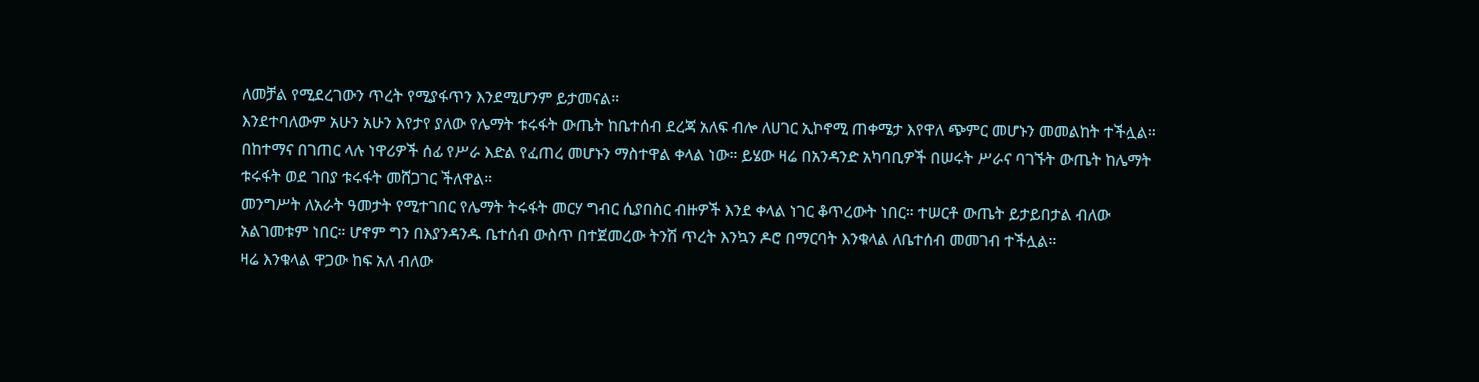ለመቻል የሚደረገውን ጥረት የሚያፋጥን እንደሚሆንም ይታመናል።
እንደተባለውም አሁን አሁን እየታየ ያለው የሌማት ቱሩፋት ውጤት ከቤተሰብ ደረጃ አለፍ ብሎ ለሀገር ኢኮኖሚ ጠቀሜታ እየዋለ ጭምር መሆኑን መመልከት ተችሏል። በከተማና በገጠር ላሉ ነዋሪዎች ሰፊ የሥራ እድል የፈጠረ መሆኑን ማስተዋል ቀላል ነው። ይሄው ዛሬ በአንዳንድ አካባቢዎች በሠሩት ሥራና ባገኙት ውጤት ከሌማት ቱሩፋት ወደ ገበያ ቱሩፋት መሸጋገር ችለዋል።
መንግሥት ለአራት ዓመታት የሚተገበር የሌማት ትሩፋት መርሃ ግብር ሲያበስር ብዙዎች እንደ ቀላል ነገር ቆጥረውት ነበር። ተሠርቶ ውጤት ይታይበታል ብለው አልገመቱም ነበር። ሆኖም ግን በእያንዳንዱ ቤተሰብ ውስጥ በተጀመረው ትንሽ ጥረት እንኳን ዶሮ በማርባት እንቁላል ለቤተሰብ መመገብ ተችሏል።
ዛሬ እንቁላል ዋጋው ከፍ አለ ብለው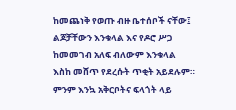ከመጨነቅ የወጡ ብዙ ቤተሰቦች ናቸው፤ ልጆቻቸውን እንቁላል እና የዶሮ ሥጋ ከመመገብ አለፍ ብለውም እንቁላል እስከ መሸጥ የደረሱት ጥቂት አይደሉም። ምንም እንኳ አቅርቦትና ፍላጎት ላይ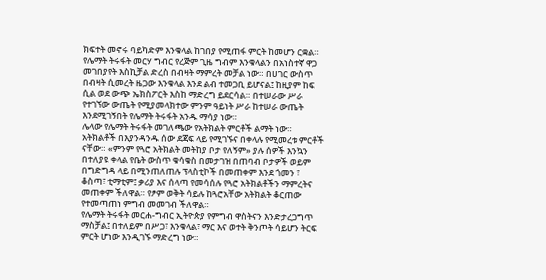ክፍተት መኖሩ ባይካድም እንቁላል ከገበያ የሚጠፋ ምርት ከመሆን ርቋል።
የሌማት ትሩፋት መርሃ ግብር የረጅም ጊዜ ግብም እንቁላልን በአነስተኛ ዋጋ መገበያየት እስኪቻል ድረስ በብዛት ማምረት መቻል ነው። በሀገር ውስጥ በብዛት ሲመረት ዜጋው እንቁላል እንደ ልብ ተመጋቢ ይሆናል፤ ከዚያም ከፍ ሲል ወደ ውጭ ኤክስፖርት እስከ ማድረግ ይደርሳል። በተሠራው ሥራ የተገኘው ውጤት የሚያመላክተው ምንም ዓይነት ሥራ ከተሠራ ውጤት እንደሚገኝበት የሌማት ትሩፋት አንዱ ማሳያ ነው።
ሌላው የሌማት ትሩፋት መገለጫው የአትክልት ምርቶች ልማት ነው። አትክልቶች በእያንዳንዱ ሰው ደጃፍ ላይ የሚገኙና በቀላሉ የሚመረቱ ምርቶች ናቸው። «ምንም የጓሮ አትክልት መትከያ ቦታ የለኝም» ያሉ ሰዎች እንኳን በተለያዩ ቀላል የቤት ውስጥ ቁሳቁስ በመታገዝ በጠባብ ቦታዎች ወይም በግድግዳ ላይ በሚንጠለጠሉ ፕላስቲኮች በመጠቀም እንደ ጎመን ፣ ቆስጣ፣ ቲማቲም፤ ቃሪያ እና ሰላጣ የመሳሰሉ የጓሮ አትክልቶችን ማምረትና መጠቀም ችለዋል። የፆም ወቅት ሳይሉ ከጓሮአቸው አትክልት ቆርጠው የተመጣጠነ ምግብ መመገብ ችለዋል።
የሌማት ትሩፋት መርሐ-ግብር ኢትዮጵያ የምግብ ዋስትናን እንድታረጋግጥ ማስቻል፤ በተለይም በሥጋ፣ እንቁላል፣ ማር እና ወተት ቅንጦት ሳይሆን ትርፍ ምርት ሆነው እንዲገኙ ማድረግ ነው።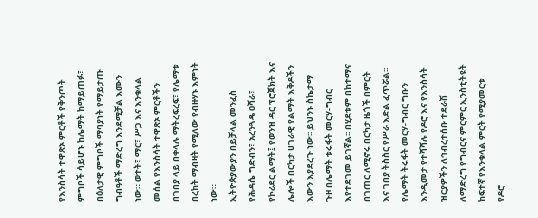የእንስሳት ተዋጽኦ ምርቶች የቅንጦት ምግቦች ሳይሆኑ ከሌማት ከማይጠፉ፣ በዕለታዊ ምግቦች ማባያነት የማይታጡ ግብዓቶች ማድረግ እንደሚቻል እሙን ነው። ወተት፣ ማር፣ ሥጋ እና እንቁላል መሰል የእንስሳት ተዋጽኦ ምርቶችን በገበያ ላይ በቀላሉ ማትረፍረፍ፣ የሌማቱ በረከት ማብዛት የሚለው የብዙሃኑ እምነት ነው።
ኢትዮጵያውያን በይቻላል መንፈስ የሕዳሴ ግድብን፣ አረንጓዴ ዐሻራ፣ የኮሪደር ልማት፤ የወንዝ ዳር ፕሮጀክት እና ሌሎች በርካታ ሀገራዊ የልማት እቅዶችን እውን እያደረጉ ነው፡፡ ይህንኑ ስኬታማ ጉዞ በሌማት ቱሩፋት መርሃ-ግብር እየተደገመ ይገኛል፡፡ በሂደቱም በከተማና በገጠር ለሚኖሩ በርካታ ዜጎች በምርት እና ገበያ ትስስር የሥራ እድል ፈጥሯል፡፡
የሌማት ትሩፋት መርሃ-ግብር ግቡን እንዲመታ የተሻሻሉ የዶሮ እና የእንስሳት ዝርያዎችን ለኅብረተሰቡ ተደራሽ ለማድረግ የግብርና ምርምር ኢንስቲትዩት ከፍተኛ የእንቁላል ምርት የሚያመርቱ የዶሮ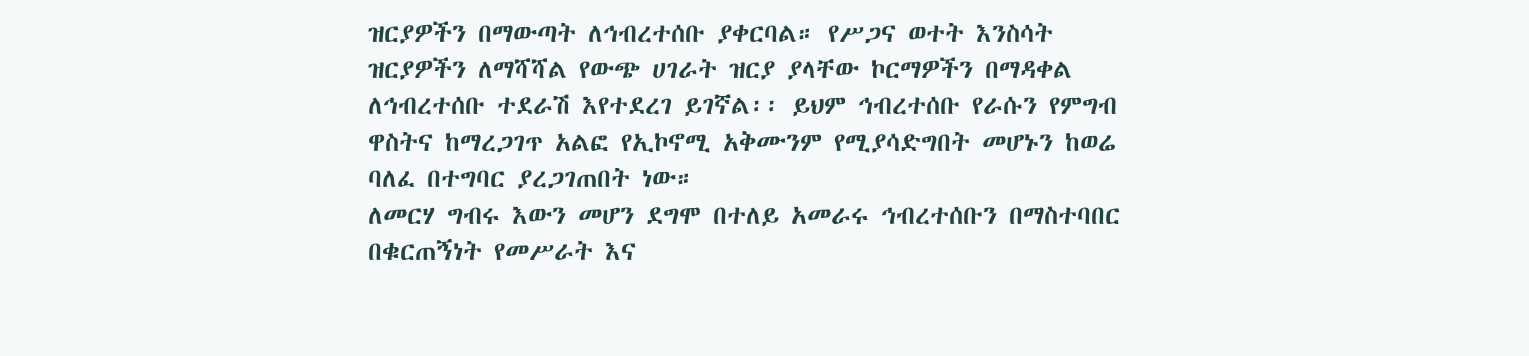ዝርያዎችን በማውጣት ለኅብረተሰቡ ያቀርባል። የሥጋና ወተት እንስሳት ዝርያዎችን ለማሻሻል የውጭ ሀገራት ዝርያ ያላቸው ኮርማዎችን በማዳቀል ለኅብረተሰቡ ተደራሽ እየተደረገ ይገኛል፡፡ ይህም ኅብረተሰቡ የራሱን የምግብ ዋስትና ከማረጋገጥ አልፎ የኢኮኖሚ አቅሙንም የሚያሳድግበት መሆኑን ከወሬ ባለፈ በተግባር ያረጋገጠበት ነው።
ለመርሃ ግብሩ እውን መሆን ደግሞ በተለይ አመራሩ ኅብረተሰቡን በማስተባበር በቁርጠኝነት የመሥራት እና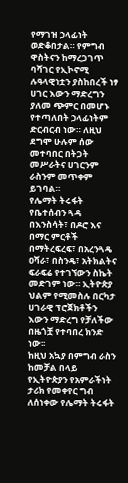የማገዝ ኃላፊነት ወድቆበታል። የምግብ ዋስትናን ከማረጋገጥ ባሻገር የኢኮኖሚ ሉዓላዊነቷን ያስከበረች ነፃ ሀገር እውን ማድረግን ያለመ ጭምር በመሆኑ የተጣለበት ኃላፊነትም ድርብርብ ነው። ለዚህ ደግሞ ሁሉም ሰው መተባበር በትጋት መሥራትና ሀገርንም ራስንም መጥቀም ይገባል።
የሌማት ትሩፋት የቤተሰብን ጓዳ በእንስሳት፣ በዶሮ እና በማር ምርቶች በማትረፍረፍ፣ በአረንጓዴ ዐሻራ፣ በስንዴ፣ አትክልትና ፍራፍሬ የተገኘውን ስኬት መድገም ነው። ኢትዮጵያ ህልም የሚመስሉ በርካታ ሀገራዊ ፕሮጀክቶችን እውን ማድረግ የቻለችው በዜጎቿ የተባበረ ክንድ ነው፡፡
ከዚህ አኳያ በምግብ ራስን ከመቻል በላይ የኢትዮጵያን የአምራችነት ታሪክ የመቀየር ግብ ለሰነቀው የሌማት ትሩፋት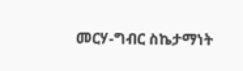መርሃ-ግብር ስኬታማነት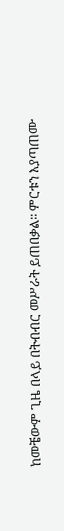ከመቼውም ጊዜ በላይ በትብብር መሥራት ይጠበቃል፡፡ ምርቱን እያጣጠሙ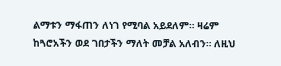ልማቱን ማፋጠን ለነገ የሚባል አይደለም። ዛሬም ከጓሮአችን ወደ ገበታችን ማለት መቻል አለብን። ለዚህ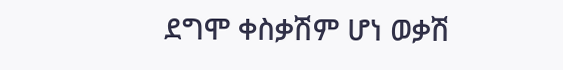ደግሞ ቀስቃሽም ሆነ ወቃሽ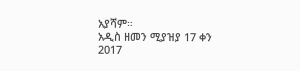አያሻም።
አዲስ ዘመን ሚያዝያ 17 ቀን 2017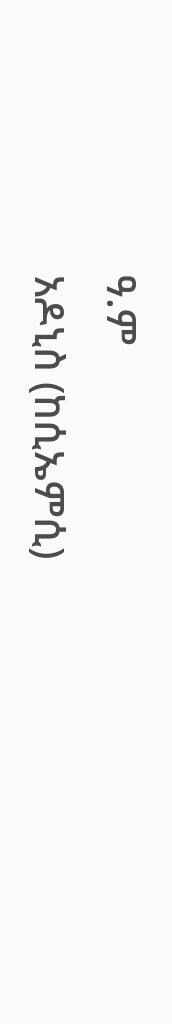ዓ.ም
አዶኒስ (ከሲኤምሲ)